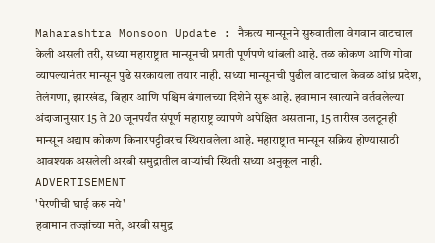Maharashtra Monsoon Update : नैऋत्य मान्सूनने सुरुवातीला वेगवान वाटचाल केली असली तरी, सध्या महाराष्ट्रात मान्सूनची प्रगती पूर्णपणे थांबली आहे. तळ कोकण आणि गोवा व्यापल्यानंतर मान्सून पुढे सरकायला तयार नाही. सध्या मान्सूनची पुढील वाटचाल केवळ आंध्र प्रदेश, तेलंगणा, झारखंड, बिहार आणि पश्चिम बंगालच्या दिशेने सुरू आहे. हवामान खात्याने वर्तवलेल्या अंदाजानुसार 15 ते 20 जूनपर्यंत संपूर्ण महाराष्ट्र व्यापणे अपेक्षित असताना, 15 तारीख उलटूनही मान्सून अद्याप कोकण किनारपट्टीवरच स्थिरावलेला आहे. महाराष्ट्रात मान्सून सक्रिय होण्यासाठी आवश्यक असलेली अरबी समुद्रातील वाऱ्यांची स्थिती सध्या अनुकूल नाही.
ADVERTISEMENT
'पेरणीची घाई करु नये'
हवामान तज्ज्ञांच्या मते, अरबी समुद्र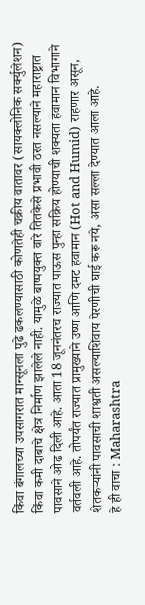किंवा बंगालच्या उपसागरात मान्सूनला पुढे ढकलण्यासाठी कोणतेही चक्रीय वातावर (सायक्लोनिक सर्क्युलेशन) किंवा कमी दाबाचे क्षेत्र निर्माण झालेले नाही. यामुळे बाष्पयुक्त वारे तितकेसे प्रभावी ठरत नसल्याने महाराष्ट्रात पावसाने ओढ दिली आहे. आता 18 जूननंतरच राज्यात पाऊस पुन्हा सक्रिय होण्याची शक्यता हवामान विभागाने वर्तवली आहे. तोपर्यंत राज्यात प्रामुख्याने उष्ण आणि दमट हवामान (Hot and Humid) राहणार असून, शेतकऱ्यांनी पावसाची शाश्वती असल्याशिवाय पेरणीची घाई करू नये, असा सल्ला देण्यात आला आहे.
हे ही वाचा : Maharashtra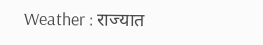Weather : राज्यात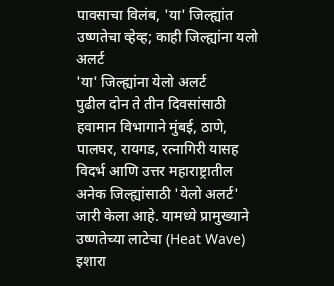पावसाचा विलंब, 'या' जिल्ह्यांत उष्णतेचा व्हेव्ह; काही जिल्ह्यांना यलो अलर्ट
'या' जिल्ह्यांना येलो अलर्ट
पुढील दोन ते तीन दिवसांसाठी हवामान विभागाने मुंबई, ठाणे, पालघर, रायगड, रत्नागिरी यासह विदर्भ आणि उत्तर महाराष्ट्रातील अनेक जिल्ह्यांसाठी 'येलो अलर्ट' जारी केला आहे. यामध्ये प्रामुख्याने उष्णतेच्या लाटेचा (Heat Wave) इशारा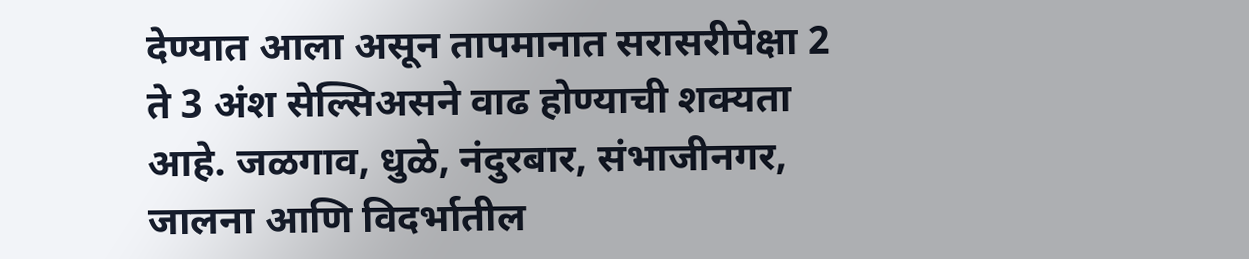देण्यात आला असून तापमानात सरासरीपेक्षा 2 ते 3 अंश सेल्सिअसने वाढ होण्याची शक्यता आहे. जळगाव, धुळे, नंदुरबार, संभाजीनगर, जालना आणि विदर्भातील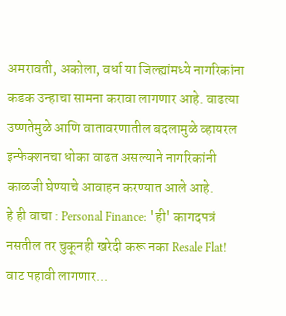अमरावती, अकोला, वर्धा या जिल्ह्यांमध्ये नागरिकांना कडक उन्हाचा सामना करावा लागणार आहे. वाढत्या उष्णतेमुळे आणि वातावरणातील बदलामुळे व्हायरल इन्फेक्शनचा धोका वाढत असल्याने नागरिकांनी काळजी घेण्याचे आवाहन करण्यात आले आहे.
हे ही वाचा : Personal Finance: 'ही' कागदपत्रं नसतील तर चुकूनही खरेदी करू नका Resale Flat!
वाट पहावी लागणार...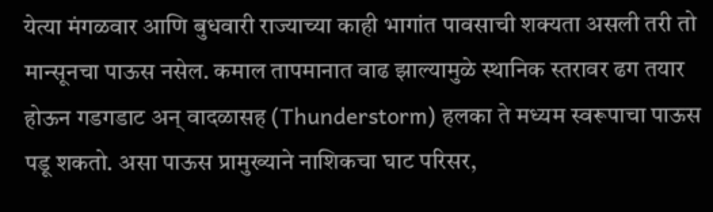येत्या मंगळवार आणि बुधवारी राज्याच्या काही भागांत पावसाची शक्यता असली तरी तो मान्सूनचा पाऊस नसेल. कमाल तापमानात वाढ झाल्यामुळे स्थानिक स्तरावर ढग तयार होऊन गडगडाट अन् वादळासह (Thunderstorm) हलका ते मध्यम स्वरूपाचा पाऊस पडू शकतो. असा पाऊस प्रामुख्याने नाशिकचा घाट परिसर,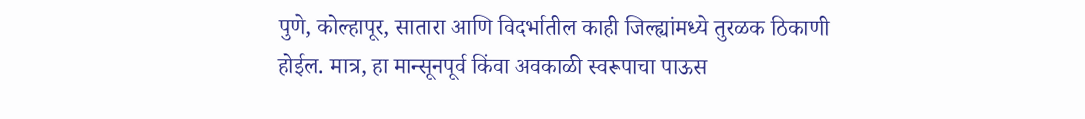पुणे, कोल्हापूर, सातारा आणि विदर्भातील काही जिल्ह्यांमध्ये तुरळक ठिकाणी होईल. मात्र, हा मान्सूनपूर्व किंवा अवकाळी स्वरूपाचा पाऊस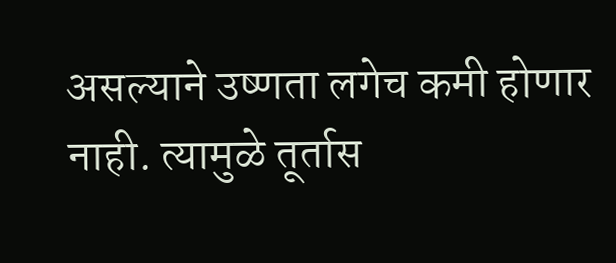असल्याने उष्णता लगेच कमी होणार नाही. त्यामुळे तूर्तास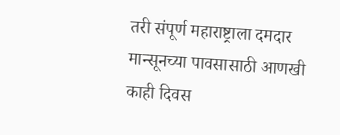तरी संपूर्ण महाराष्ट्राला दमदार मान्सूनच्या पावसासाठी आणखी काही दिवस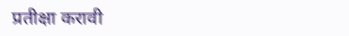प्रतीक्षा करावी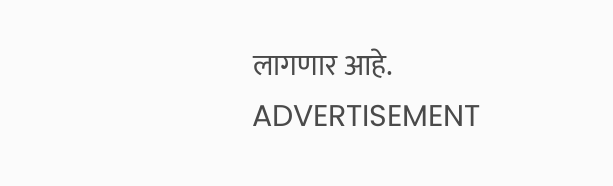लागणार आहे.
ADVERTISEMENT